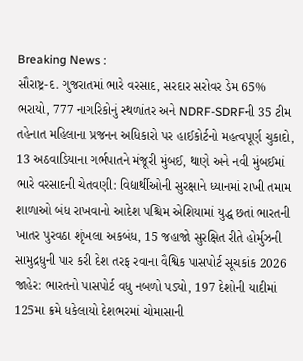Breaking News :
સૌરાષ્ટ્ર-દ. ગુજરાતમાં ભારે વરસાદ, સરદાર સરોવર ડેમ 65% ભરાયો, 777 નાગરિકોનું સ્થળાંતર અને NDRF-SDRFની 35 ટીમ તહેનાત મહિલાના પ્રજનન અધિકારો પર હાઈકોર્ટનો મહત્વપૂર્ણ ચુકાદો, 13 અઠવાડિયાના ગર્ભપાતને મંજૂરી મુંબઈ, થાણે અને નવી મુંબઈમાં ભારે વરસાદની ચેતવણી: વિદ્યાર્થીઓની સુરક્ષાને ધ્યાનમાં રાખી તમામ શાળાઓ બંધ રાખવાનો આદેશ પશ્ચિમ એશિયામાં યુદ્ધ છતાં ભારતની ખાતર પુરવઠા શૃંખલા અકબંધ, 15 જહાજો સુરક્ષિત રીતે હોર્મુઝની સામુદ્રધુની પાર કરી દેશ તરફ રવાના વૈશ્વિક પાસપોર્ટ સૂચકાંક 2026 જાહેર: ભારતનો પાસપોર્ટ વધુ નબળો પડ્યો, 197 દેશોની યાદીમાં 125મા ક્રમે ધકેલાયો દેશભરમાં ચોમાસાની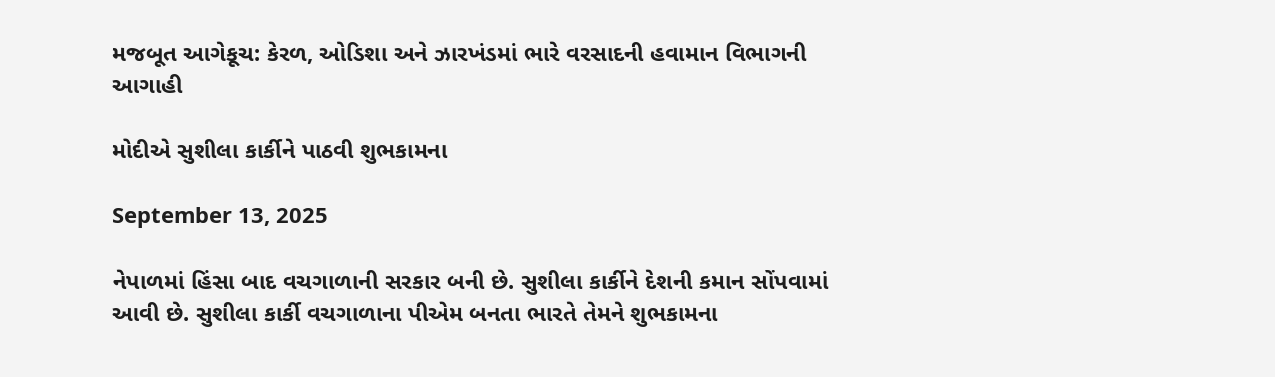મજબૂત આગેકૂચ: કેરળ, ઓડિશા અને ઝારખંડમાં ભારે વરસાદની હવામાન વિભાગની આગાહી

મોદીએ સુશીલા કાર્કીને પાઠવી શુભકામના

September 13, 2025

નેપાળમાં હિંસા બાદ વચગાળાની સરકાર બની છે. સુશીલા કાર્કીને દેશની કમાન સોંપવામાં આવી છે. સુશીલા કાર્કી વચગાળાના પીએમ બનતા ભારતે તેમને શુભકામના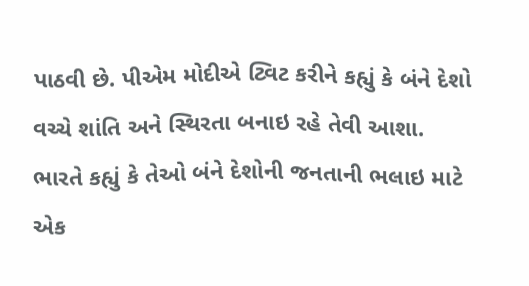પાઠવી છે. પીએમ મોદીએ ટ્વિટ કરીને કહ્યું કે બંને દેશો વચ્ચે શાંતિ અને સ્થિરતા બનાઇ રહે તેવી આશા. ભારતે કહ્યું કે તેઓ બંને દેશોની જનતાની ભલાઇ માટે એક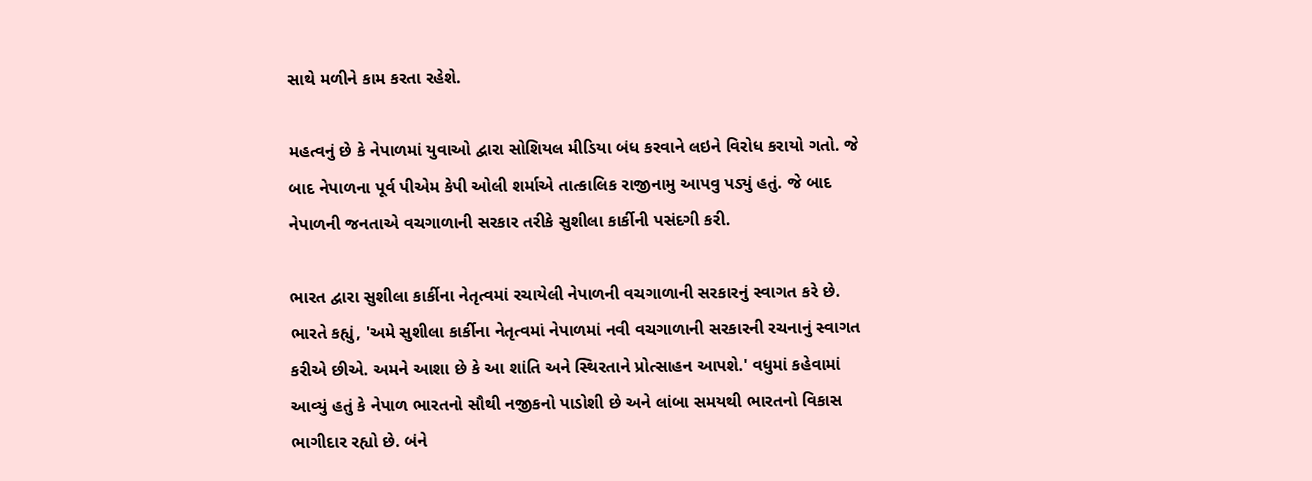સાથે મળીને કામ કરતા રહેશે.

મહત્વનું છે કે નેપાળમાં યુવાઓ દ્વારા સોશિયલ મીડિયા બંધ કરવાને લઇને વિરોધ કરાયો ગતો. જે બાદ નેપાળના પૂર્વ પીએમ કેપી ઓલી શર્માએ તાત્કાલિક રાજીનામુ આપવુ પડ્યું હતું. જે બાદ નેપાળની જનતાએ વચગાળાની સરકાર તરીકે સુશીલા કાર્કીની પસંદગી કરી.

ભારત દ્વારા સુશીલા કાર્કીના નેતૃત્વમાં રચાયેલી નેપાળની વચગાળાની સરકારનું સ્વાગત કરે છે. ભારતે કહ્યું, 'અમે સુશીલા કાર્કીના નેતૃત્વમાં નેપાળમાં નવી વચગાળાની સરકારની રચનાનું સ્વાગત કરીએ છીએ. અમને આશા છે કે આ શાંતિ અને સ્થિરતાને પ્રોત્સાહન આપશે.' વધુમાં કહેવામાં આવ્યું હતું કે નેપાળ ભારતનો સૌથી નજીકનો પાડોશી છે અને લાંબા સમયથી ભારતનો વિકાસ ભાગીદાર રહ્યો છે. બંને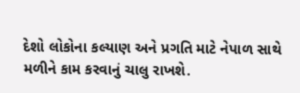દેશો લોકોના કલ્યાણ અને પ્રગતિ માટે નેપાળ સાથે મળીને કામ કરવાનું ચાલુ રાખશે.